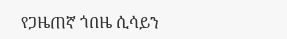የጋዜጠኛ ጎበዜ ሲሳይን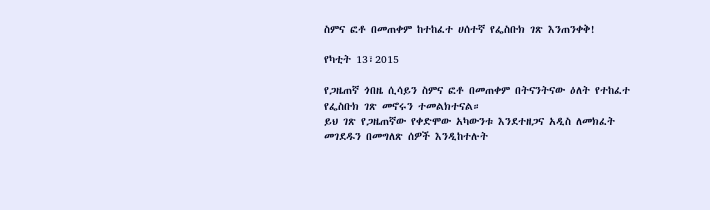ስምና ፎቶ በመጠቀም ከተከፈተ ሀሰተኛ የፌስቡክ ገጽ እንጠንቀቅ!

የካቲት 13፣2015

የጋዜጠኛ ጎበዜ ሲሳይን ስምና ፎቶ በመጠቀም በትናንትናው ዕለት የተከፈተ የፌስቡክ ገጽ መኖሩን ተመልክተናል።
ይህ ገጽ የጋዜጠኛው የቀድሞው አካውንቱ እንደተዘጋና አዲስ ለመክፈት መገደዱን በመግለጽ ሰዎች እንዲከተሉት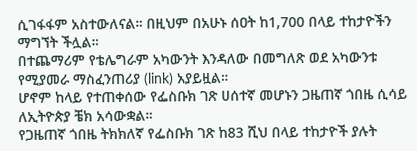ሲገፋፋም አስተውለናል። በዚህም በአሁኑ ሰዐት ከ1,700 በላይ ተከታዮችን ማግኘት ችሏል።
በተጨማሪም የቴሌግራም አካውንት እንዳለው በመግለጽ ወደ አካውንቱ የሚያመራ ማስፈንጠሪያ (link) አያይዟል።
ሆኖም ከላይ የተጠቀሰው የፌስቡክ ገጽ ሀሰተኛ መሆኑን ጋዜጠኛ ጎበዜ ሲሳይ ለኢትዮጵያ ቼክ አሳውቋል።
የጋዜጠኛ ጎበዜ ትክክለኛ የፌስቡክ ገጽ ከ83 ሺህ በላይ ተከታዮች ያሉት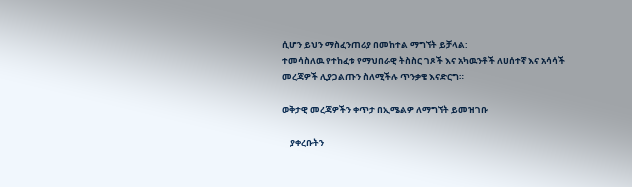ሲሆን ይህን ማስፈንጠሪያ በመከተል ማግኘት ይቻላል:
ተመሳስለዉ የተከፈቱ የማህበራዊ ትስስር ገጾች እና አካዉንቶች ለሀሰተኛ እና አሳሳች መረጃዎች ሊያጋልጡን ስለሚችሉ ጥንቃቄ እናድርግ።

ወቅታዊ መረጃዎችን ቀጥታ በኢሜልዎ ለማግኘት ይመዝገቡ

    ያቀረቡትን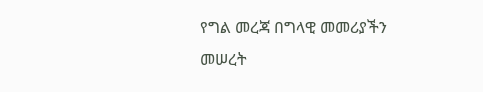የግል መረጃ በግላዊ መመሪያችን መሠረት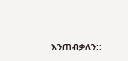እንጠብቃለን::